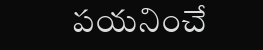పయనించే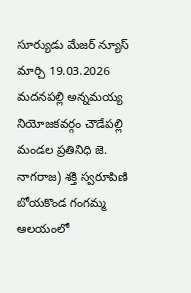సూర్యుడు మేజర్ న్యూస్ మార్చి 19.03.2026 మదనపల్లి అన్నమయ్య నియోజకవర్గం చౌడేపల్లి మండల ప్రతినిధి జె. నాగరాజ) శక్తి స్వరూపిణి బోయకొండ గంగమ్మ ఆలయంలో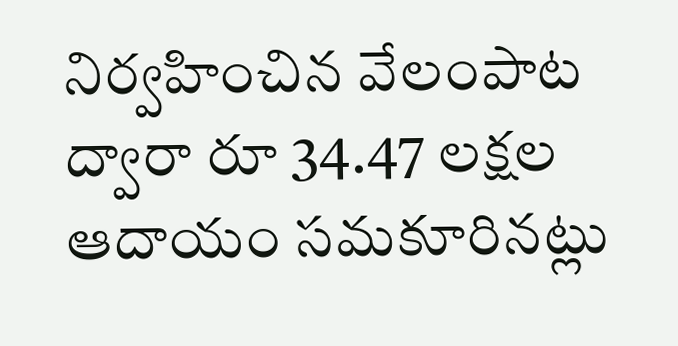నిర్వహించిన వేలంపాట ద్వారా రూ 34.47 లక్షల ఆదాయం సమకూరినట్లు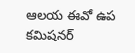ఆలయ ఈవో ఉప కమిషనర్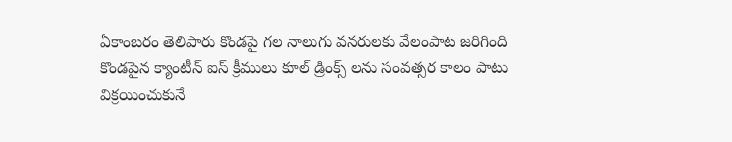ఏకాంబరం తెలిపారు కొండపై గల నాలుగు వనరులకు వేలంపాట జరిగింది కొండపైన క్యాంటీన్ ఐస్ క్రీములు కూల్ డ్రింక్స్ లను సంవత్సర కాలం పాటు విక్రయించుకునే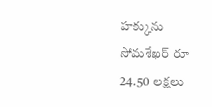హక్కును సోమశేఖర్ రూ 24.50 లక్షలు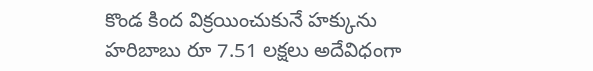కొండ కింద విక్రయించుకునే హక్కును హరిబాబు రూ 7.51 లక్షలు అదేవిధంగా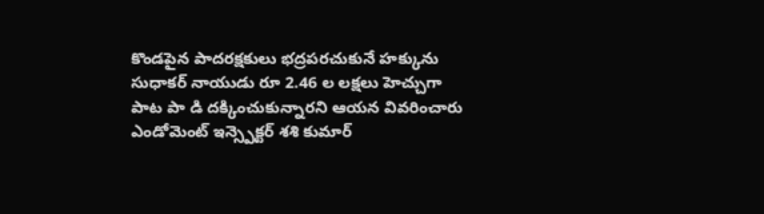కొండపైన పాదరక్షకులు భద్రపరచుకునే హక్కును సుధాకర్ నాయుడు రూ 2.46 ల లక్షలు హెచ్చుగా పాట పా డి దక్కించుకున్నారని ఆయన వివరించారు ఎండోమెంట్ ఇన్స్పెక్టర్ శశి కుమార్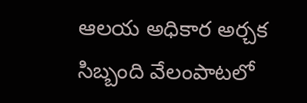ఆలయ అధికార అర్చక సిబ్బంది వేలంపాటలో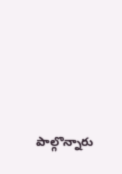పాల్గొన్నారు